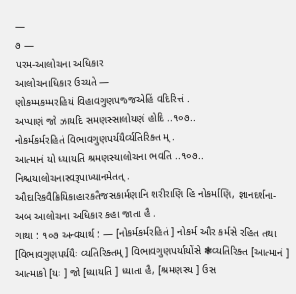—
૭ —
પરમ-આલોચના અધિકાર
આલોચનાધિકાર ઉચ્યતે —
ણોકમ્મકમ્મરહિયં વિહાવગુણપજ્જએહિં વદિરિત્તં .
અપ્પાણં જો ઝાયદિ સમણસ્સાલોયણં હોદિ ..૧૦૭..
નોકર્મકર્મરહિતં વિભાવગુણપર્યયૈર્વ્યતિરિક્ત મ્ .
આત્માનં યો ધ્યાયતિ શ્રમણસ્યાલોચના ભવતિ ..૧૦૭..
નિશ્ચયાલોચનાસ્વરૂપાખ્યાનમેતત્ .
ઔદારિકવૈક્રિયિકાહારકતૈજસકાર્મણાનિ શરીરાણિ હિ નોકર્માણિ, જ્ઞાનદર્શના-
અબ આલોચના અધિકાર કહા જાતા હૈ .
ગાથા : ૧૦૭ અન્વયાર્થ : — [નોકર્મકર્મરહિતં ] નોકર્મ ઔર કર્મસે રહિત તથા [વિભાવગુણપર્યયૈઃ વ્યતિરિક્તમ્ ] વિભાવગુણપર્યાયોંસે ❃વ્યતિરિક્ત [આત્માનં ] આત્માકો [યઃ ] જો [ધ્યાયતિ ] ધ્યાતા હૈ, [શ્રમણસ્ય ] ઉસ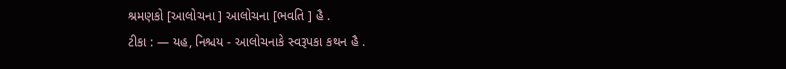શ્રમણકો [આલોચના ] આલોચના [ભવતિ ] હૈ .
ટીકા : — યહ, નિશ્ચય - આલોચનાકે સ્વરૂપકા કથન હૈ .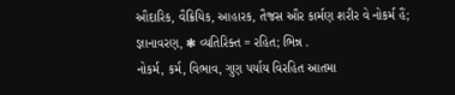ઔદારિક, વૈક્રિયિક, આહારક, તૈજસ ઔર કાર્મણ શરીર વે નોકર્મ હૈં; જ્ઞાનાવરણ, ❃ વ્યતિરિક્ત = રહિત; ભિન્ન .
નોકર્મ, કર્મ, વિભાવ, ગુણ પર્યાય વિરહિત આતમા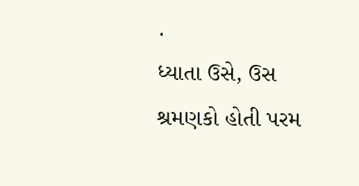.
ધ્યાતા ઉસે, ઉસ શ્રમણકો હોતી પરમ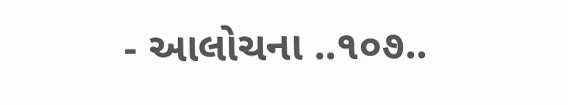- આલોચના ..૧૦૭..